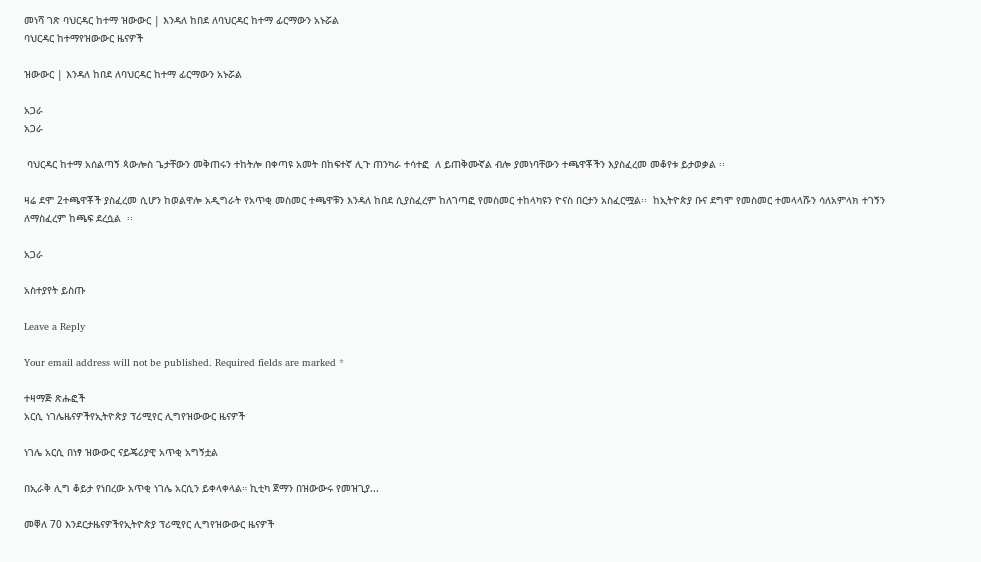መነሻ ገጽ ባህርዳር ከተማ ዝውውር | እንዳለ ከበደ ለባህርዳር ከተማ ፊርማውን አኑሯል
ባህርዳር ከተማየዝውውር ዜናዎች

ዝውውር | እንዳለ ከበደ ለባህርዳር ከተማ ፊርማውን አኑሯል

አጋራ
አጋራ

 ባህርዳር ከተማ አሰልጣኝ ጳውሎስ ጌታቸውን መቅጠሩን ተከትሎ በቀጣዩ አመት በከፍተኛ ሊጉ ጠንካራ ተሳተፎ  ለ ይጠቅሙኛል ብሎ ያመነባቸውን ተጫዋቾችን እያስፈረመ መቆየቱ ይታወቃል ፡፡

ዛሬ ደሞ 2ተጫዋቾች ያስፈረመ ሲሆን ከወልዋሎ አዲግራት የአጥቂ መስመር ተጫዋቹን እንዳለ ከበደ ሲያስፈረም ከለገጣፎ የመስመር ተከላካዩን ዮናስ በርታን አስፈርሟል፡፡  ከኢትዮጵያ ቡና ደግሞ የመስመር ተመላላሹን ሳለአምላክ ተገኝን ለማስፈረም ከጫፍ ደረሷል  ፡፡

አጋራ

አስተያየት ይስጡ

Leave a Reply

Your email address will not be published. Required fields are marked *

ተዛማጅ ጽሑፎች
አርሲ ነገሌዜናዎችየኢትዮጵያ ፕሪሚየር ሊግየዝውውር ዜናዎች

ነገሌ አርሲ በነፃ ዝውውር ናይጄሪያዊ አጥቂ አግኝቷል

በኢራቅ ሊግ ቆይታ የነበረው አጥቂ ነገሌ አርሲን ይቀላቀላል። ኪቲካ ጀማን በዝውውሩ የመዝጊያ...

መቐለ 70 እንደርታዜናዎችየኢትዮጵያ ፕሪሚየር ሊግየዝውውር ዜናዎች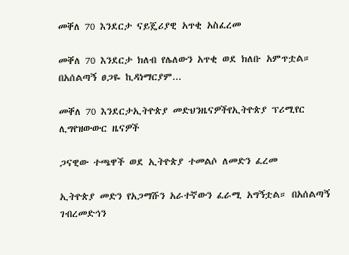መቐለ 70 እንደርታ ናይጄሪያዊ አጥቂ አስፈረመ

መቐለ 70 እንደርታ ክለብ የሌለውን አጥቂ ወደ ክለቡ አምጥቷል። በአሰልጣኝ ፀጋዬ ኪዳነማርያም...

መቐለ 70 እንደርታኢትዮጵያ መድህንዜናዎችየኢትዮጵያ ፕሪሚየር ሊግየዝውውር ዜናዎች

ጋናዊው ተጫዋች ወደ ኢትዮጵያ ተመልሶ ለመድን ፈረመ

ኢትዮጵያ መድን የአጋማሹን አራተኛውን ፈራሚ አግኝቷል። በአሰልጣኝ ገብረመድኅን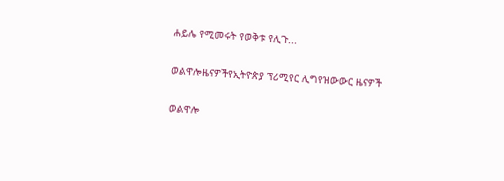ሐይሌ የሚመሩት የወቅቱ የሊጉ...

ወልዋሎዜናዎችየኢትዮጵያ ፕሪሚየር ሊግየዝውውር ዜናዎች

ወልዋሎ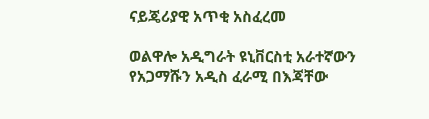ናይጄሪያዊ አጥቂ አስፈረመ

ወልዋሎ አዲግራት ዩኒቨርስቲ አራተኛውን የአጋማሹን አዲስ ፈራሚ በእጃቸው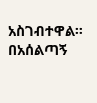አስገብተዋል። በአሰልጣኝ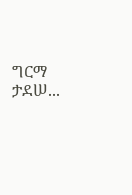ግርማ ታደሠ...